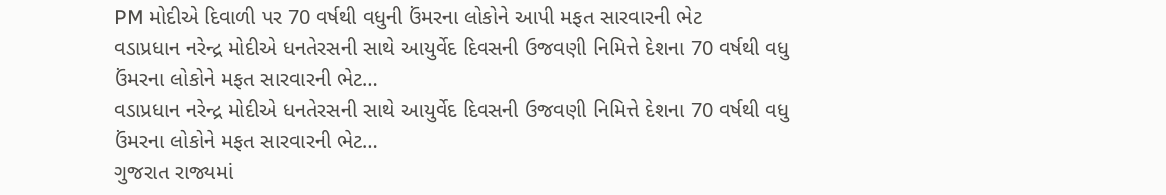PM મોદીએ દિવાળી પર 70 વર્ષથી વધુની ઉંમરના લોકોને આપી મફત સારવારની ભેટ
વડાપ્રધાન નરેન્દ્ર મોદીએ ધનતેરસની સાથે આયુર્વેદ દિવસની ઉજવણી નિમિત્તે દેશના 70 વર્ષથી વધુ ઉંમરના લોકોને મફત સારવારની ભેટ…
વડાપ્રધાન નરેન્દ્ર મોદીએ ધનતેરસની સાથે આયુર્વેદ દિવસની ઉજવણી નિમિત્તે દેશના 70 વર્ષથી વધુ ઉંમરના લોકોને મફત સારવારની ભેટ…
ગુજરાત રાજ્યમાં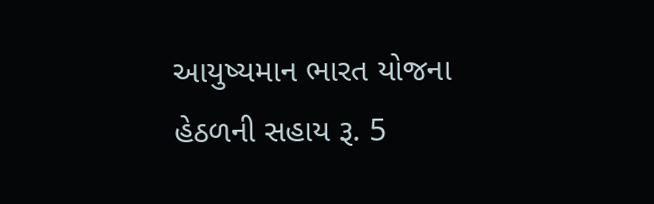આયુષ્યમાન ભારત યોજના હેઠળની સહાય રૂ. 5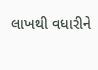લાખથી વધારીને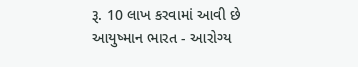રૂ. 10 લાખ કરવામાં આવી છે
આયુષ્માન ભારત - આરોગ્ય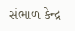સંભાળ કેન્દ્ર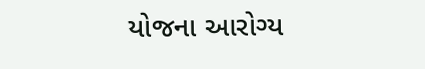યોજના આરોગ્ય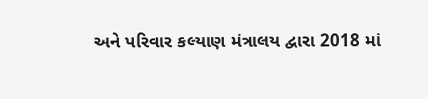અને પરિવાર કલ્યાણ મંત્રાલય દ્વારા 2018 માં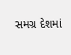સમગ્ર દેશમાં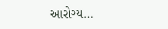આરોગ્ય…